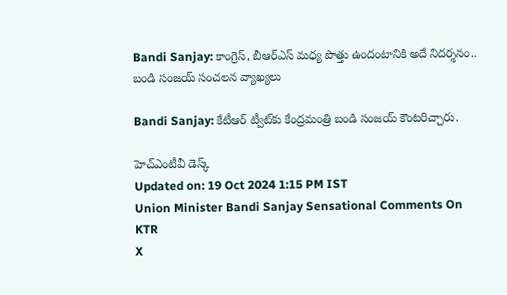Bandi Sanjay: కాంగ్రెస్, బీఆర్ఎస్ మధ్య పొత్తు ఉందంటానికి అదే నిదర్శనం.. బండి సంజయ్ సంచలన వ్యాఖ్యలు

Bandi Sanjay: కేటీఆర్‌ ట్వీట్‌కు కేంద్రమంత్రి బండి సంజయ్‌ కౌంటరిచ్చారు.

హెచ్ఎంటీవీ డెస్క్
Updated on: 19 Oct 2024 1:15 PM IST
Union Minister Bandi Sanjay Sensational Comments On KTR
X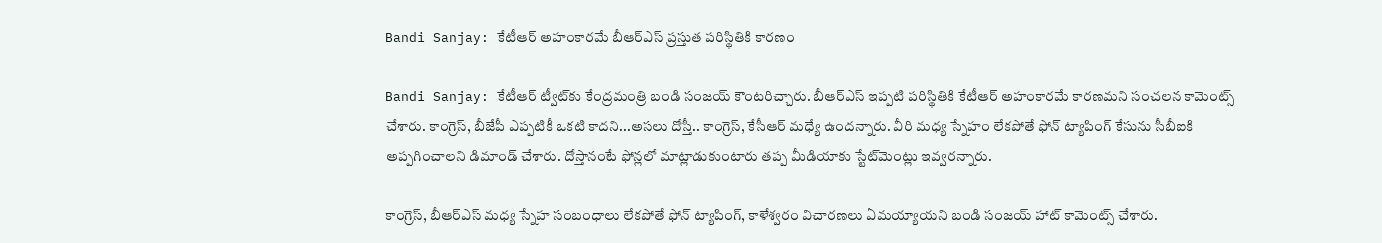Bandi Sanjay: కేటీఆర్ అహంకారమే బీఆర్ఎస్ ప్రస్తుత పరిస్థితికి కారణం

Bandi Sanjay: కేటీఆర్‌ ట్వీట్‌కు కేంద్రమంత్రి బండి సంజయ్‌ కౌంటరిచ్చారు. బీఆర్‌ఎస్‌ ఇప్పటి పరిస్థితికి కేటీఆర్‌ అహంకారమే కారణమని సంచలన కామెంట్స్‌ చేశారు. కాంగ్రెస్‌, బీజేపీ ఎప్పటికీ ఒకటి కాదని...అసలు దోస్తీ.. కాంగ్రెస్‌, కేసీఆర్‌ మధ్యే ఉందన్నారు. వీరి మధ్య స్నేహం లేకపోతే ఫోన్‌ ట్యాపింగ్‌ కేసును సీబీఐకి అప్పగించాలని డిమాండ్‌ చేశారు. దోస్తానంటే ఫోన్లలో మాట్లాడుకుంటారు తప్ప మీడియాకు స్టేట్‌మెంట్లు ఇవ్వరన్నారు.

కాంగ్రెస్, బీఆర్ఎస్ మధ్య స్నేహ సంబంధాలు లేకపోతే ఫోన్ ట్యాపింగ్, కాళేశ్వరం విచారణలు ఏమయ్యాయని బండి సంజయ్ హాట్ కామెంట్స్ చేశారు.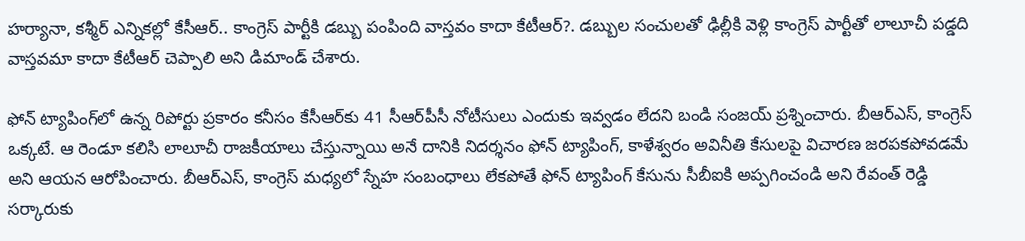హర్యానా, కశ్మీర్ ఎన్నికల్లో కేసీఆర్.. కాంగ్రెస్ పార్టీకి డబ్బు పంపింది వాస్తవం కాదా కేటీఆర్?. డబ్బుల సంచులతో ఢిల్లీకి వెళ్లి కాంగ్రెస్ పార్టీతో లాలూచీ పడ్డది వాస్తవమా కాదా కేటీఆర్ చెప్పాలి అని డిమాండ్ చేశారు.

ఫోన్ ట్యాపింగ్‌లో ఉన్న రిపోర్టు ప్రకారం కనీసం కేసీఆర్‌కు 41 సీఆర్‌పీసీ నోటీసులు ఎందుకు ఇవ్వడం లేదని బండి సంజయ్ ప్రశ్నించారు. బీఆర్ఎస్, కాంగ్రెస్ ఒక్కటే. ఆ రెండూ కలిసి లాలూచీ రాజకీయాలు చేస్తున్నాయి అనే దానికి నిదర్శనం ఫోన్ ట్యాపింగ్, కాళేశ్వరం అవినీతి కేసులపై విచారణ జరపకపోవడమే అని ఆయన ఆరోపించారు. బీఆర్ఎస్, కాంగ్రెస్ మధ్యలో స్నేహ సంబంధాలు లేకపోతే ఫోన్ ట్యాపింగ్ కేసును సీబీఐకి అప్పగించండి అని రేవంత్ రెడ్డి సర్కారుకు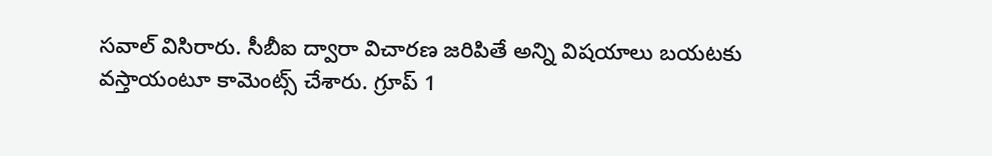సవాల్ విసిరారు. సీబీఐ ద్వారా విచారణ జరిపితే అన్ని విషయాలు బయటకు వస్తాయంటూ కామెంట్స్‌ చేశారు. గ్రూప్ 1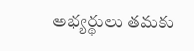అభ్యర్థులు తమకు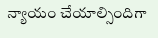న్యాయం చేయాల్సిందిగా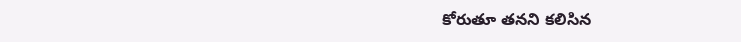కోరుతూ తనని కలిసిన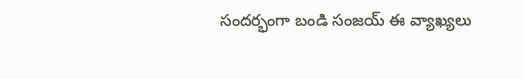సందర్భంగా బండి సంజయ్ ఈ వ్యాఖ్యలు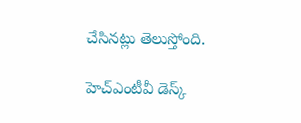చేసినట్లు తెలుస్తోంది.

హెచ్ఎంటీవీ డెస్క్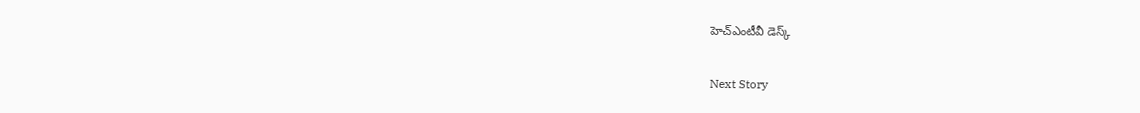హెచ్ఎంటీవీ డెస్క్

Next Story